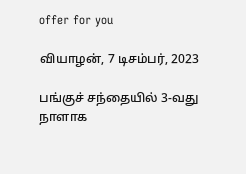offer for you

வியாழன், 7 டிசம்பர், 2023

பங்குச் சந்தையில் 3-வது நாளாக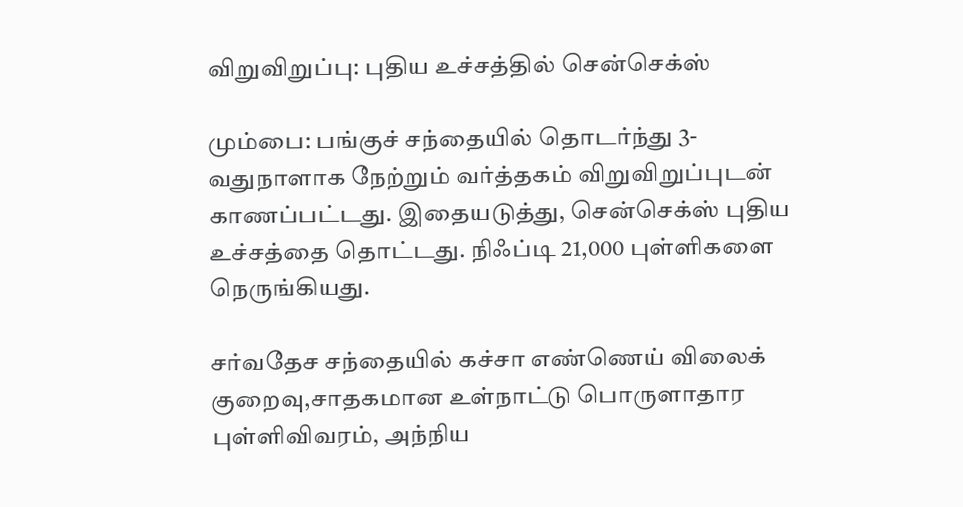விறுவிறுப்பு: புதிய உச்சத்தில் சென்செக்ஸ்

மும்பை: பங்குச் சந்தையில் தொடர்ந்து 3-வதுநாளாக நேற்றும் வர்த்தகம் விறுவிறுப்புடன் காணப்பட்டது. இதையடுத்து, சென்செக்ஸ் புதிய உச்சத்தை தொட்டது. நிஃப்டி 21,000 புள்ளிகளை நெருங்கியது.

சர்வதேச சந்தையில் கச்சா எண்ணெய் விலைக் குறைவு,சாதகமான உள்நாட்டு பொருளாதார புள்ளிவிவரம், அந்நிய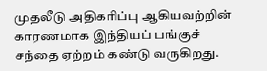முதலீடு அதிகரிப்பு ஆகியவற்றின் காரணமாக இந்தியப் பங்குச் சந்தை ஏற்றம் கண்டு வருகிறது.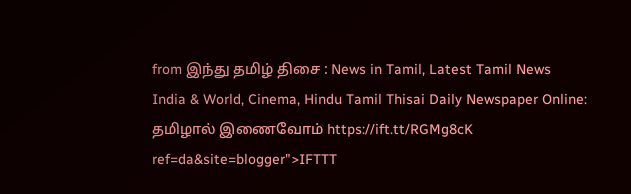from இந்து தமிழ் திசை : News in Tamil, Latest Tamil News India & World, Cinema, Hindu Tamil Thisai Daily Newspaper Online: தமிழால் இணைவோம் https://ift.tt/RGMg8cK
ref=da&site=blogger">IFTTT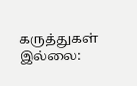கருத்துகள் இல்லை: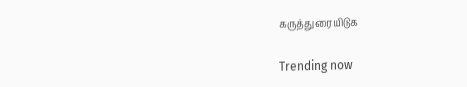கருத்துரையிடுக

Trending now